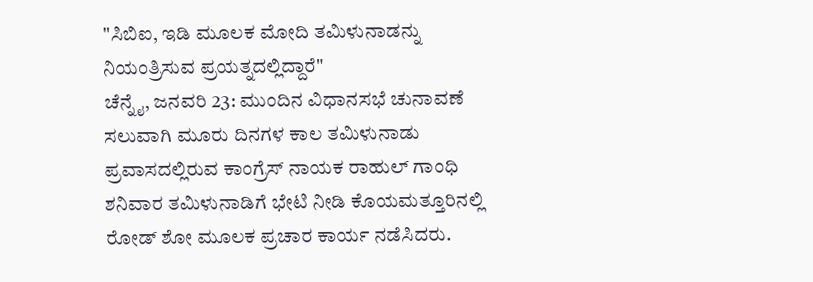"ಸಿಬಿಐ, ಇಡಿ ಮೂಲಕ ಮೋದಿ ತಮಿಳುನಾಡನ್ನು ನಿಯಂತ್ರಿಸುವ ಪ್ರಯತ್ನದಲ್ಲಿದ್ದಾರೆ"
ಚೆನ್ನೈ, ಜನವರಿ 23: ಮುಂದಿನ ವಿಧಾನಸಭೆ ಚುನಾವಣೆ ಸಲುವಾಗಿ ಮೂರು ದಿನಗಳ ಕಾಲ ತಮಿಳುನಾಡು ಪ್ರವಾಸದಲ್ಲಿರುವ ಕಾಂಗ್ರೆಸ್ ನಾಯಕ ರಾಹುಲ್ ಗಾಂಧಿ ಶನಿವಾರ ತಮಿಳುನಾಡಿಗೆ ಭೇಟಿ ನೀಡಿ ಕೊಯಮತ್ತೂರಿನಲ್ಲಿ ರೋಡ್ ಶೋ ಮೂಲಕ ಪ್ರಚಾರ ಕಾರ್ಯ ನಡೆಸಿದರು.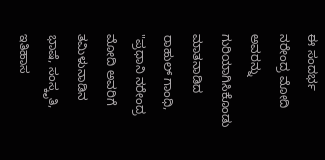ಈ ಸಂದರ್ಭ ನರೇಂದ್ರ ಮೋದಿ ಅವರನ್ನು ಗುರಿಯಾಗಿಸಿಕೊಂಡು ಮಾತನಾಡಿದ ರಾಹುಲ್ ಗಾಂಧಿ, "ಪ್ರಧಾನಿ ನರೇಂದ್ರ ಮೋದಿ ಅವರಿಗೆ ತಮಿಳುನಾಡಿನ ಭಾಷೆ, ಸಂಸ್ಕೃತಿ, ಇತಿಹಾಸ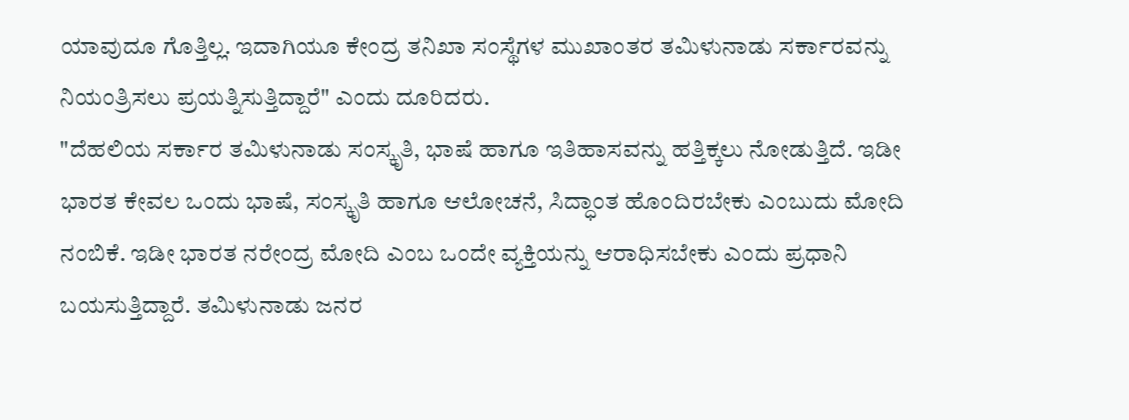ಯಾವುದೂ ಗೊತ್ತಿಲ್ಲ. ಇದಾಗಿಯೂ ಕೇಂದ್ರ ತನಿಖಾ ಸಂಸ್ಥೆಗಳ ಮುಖಾಂತರ ತಮಿಳುನಾಡು ಸರ್ಕಾರವನ್ನು ನಿಯಂತ್ರಿಸಲು ಪ್ರಯತ್ನಿಸುತ್ತಿದ್ದಾರೆ" ಎಂದು ದೂರಿದರು.
"ದೆಹಲಿಯ ಸರ್ಕಾರ ತಮಿಳುನಾಡು ಸಂಸ್ಕೃತಿ, ಭಾಷೆ ಹಾಗೂ ಇತಿಹಾಸವನ್ನು ಹತ್ತಿಕ್ಕಲು ನೋಡುತ್ತಿದೆ. ಇಡೀ ಭಾರತ ಕೇವಲ ಒಂದು ಭಾಷೆ, ಸಂಸ್ಕೃತಿ ಹಾಗೂ ಆಲೋಚನೆ, ಸಿದ್ಧಾಂತ ಹೊಂದಿರಬೇಕು ಎಂಬುದು ಮೋದಿ ನಂಬಿಕೆ. ಇಡೀ ಭಾರತ ನರೇಂದ್ರ ಮೋದಿ ಎಂಬ ಒಂದೇ ವ್ಯಕ್ತಿಯನ್ನು ಆರಾಧಿಸಬೇಕು ಎಂದು ಪ್ರಧಾನಿ ಬಯಸುತ್ತಿದ್ದಾರೆ. ತಮಿಳುನಾಡು ಜನರ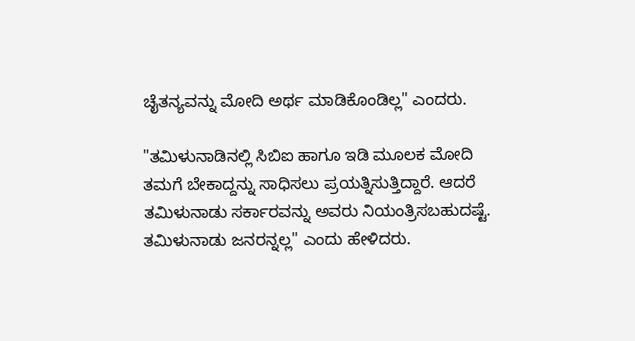ಚೈತನ್ಯವನ್ನು ಮೋದಿ ಅರ್ಥ ಮಾಡಿಕೊಂಡಿಲ್ಲ" ಎಂದರು.

"ತಮಿಳುನಾಡಿನಲ್ಲಿ ಸಿಬಿಐ ಹಾಗೂ ಇಡಿ ಮೂಲಕ ಮೋದಿ ತಮಗೆ ಬೇಕಾದ್ದನ್ನು ಸಾಧಿಸಲು ಪ್ರಯತ್ನಿಸುತ್ತಿದ್ದಾರೆ. ಆದರೆ ತಮಿಳುನಾಡು ಸರ್ಕಾರವನ್ನು ಅವರು ನಿಯಂತ್ರಿಸಬಹುದಷ್ಟೆ. ತಮಿಳುನಾಡು ಜನರನ್ನಲ್ಲ" ಎಂದು ಹೇಳಿದರು.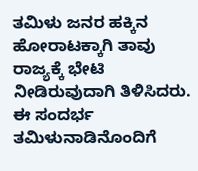ತಮಿಳು ಜನರ ಹಕ್ಕಿನ ಹೋರಾಟಕ್ಕಾಗಿ ತಾವು ರಾಜ್ಯಕ್ಕೆ ಭೇಟಿ ನೀಡಿರುವುದಾಗಿ ತಿಳಿಸಿದರು. ಈ ಸಂದರ್ಭ ತಮಿಳುನಾಡಿನೊಂದಿಗೆ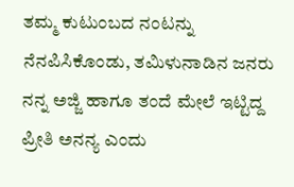ತಮ್ಮ ಕುಟುಂಬದ ನಂಟನ್ನು ನೆನಪಿಸಿಕೊಂಡು, ತಮಿಳುನಾಡಿನ ಜನರು ನನ್ನ ಅಜ್ಜಿ ಹಾಗೂ ತಂದೆ ಮೇಲೆ ಇಟ್ಟಿದ್ದ ಪ್ರೀತಿ ಅನನ್ಯ ಎಂದು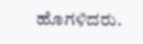ಹೊಗಳಿದರು.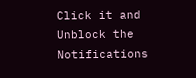Click it and Unblock the Notifications